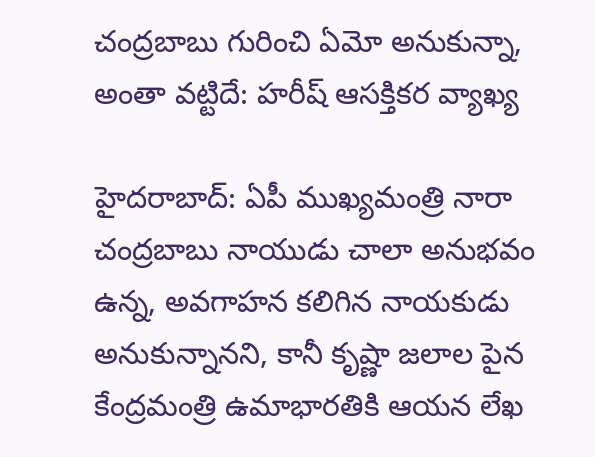చంద్రబాబు గురించి ఏమో అనుకున్నా, అంతా వట్టిదే: హరీష్ ఆసక్తికర వ్యాఖ్య

హైదరాబాద్: ఏపీ ముఖ్యమంత్రి నారా చంద్రబాబు నాయుడు చాలా అనుభవం ఉన్న, అవగాహన కలిగిన నాయకుడు అనుకున్నానని, కానీ కృష్ణా జలాల పైన కేంద్రమంత్రి ఉమాభారతికి ఆయన లేఖ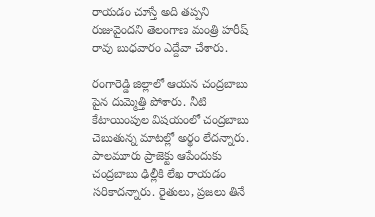రాయడం చూస్తే అది తప్పని రుజువైందని తెలంగాణ మంత్రి హరీష్ రావు బుధవారం ఎద్దేవా చేశారు.

రంగారెడ్డి జిల్లాలో ఆయన చంద్రబాబు పైన దుమ్మెత్తి పోశారు. నీటి కేటాయింపుల విషయంలో చంద్రబాబు చెబుతున్న మాటల్లో అర్థం లేదన్నారు. పాలమూరు ప్రాజెక్టు ఆపేందుకు చంద్రబాబు ఢిల్లీకి లేఖ రాయడం సరికాదన్నారు. రైతులు, ప్రజలు తినే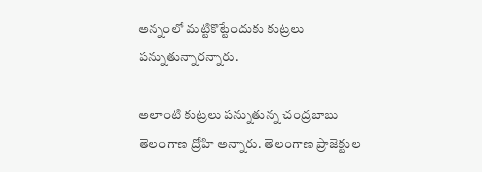అన్నంలో మట్టికొట్టేందుకు కుట్రలు పన్నుతున్నారన్నారు.

అలాంటి కుట్రలు పన్నుతున్న చంద్రబాబు తెలంగాణ ద్రోహి అన్నారు. తెలంగాణ ప్రాజెక్టుల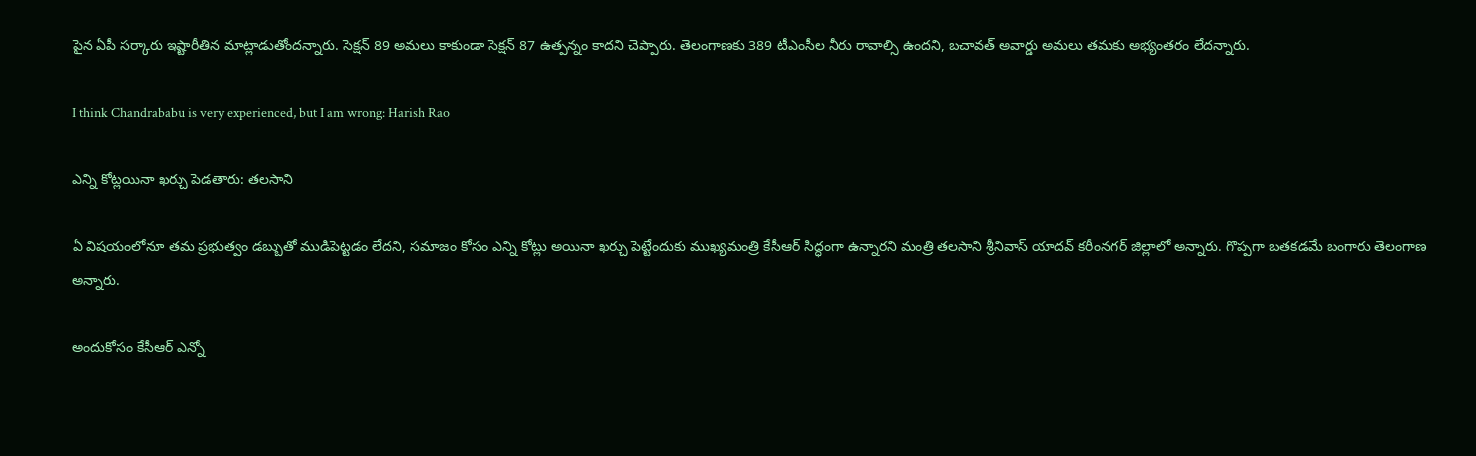పైన ఏపీ సర్కారు ఇష్టారీతిన మాట్లాడుతోందన్నారు. సెక్షన్ 89 అమలు కాకుండా సెక్షన్ 87 ఉత్పన్నం కాదని చెప్పారు. తెలంగాణకు 389 టీఎంసీల నీరు రావాల్సి ఉందని, బచావత్ అవార్డు అమలు తమకు అభ్యంతరం లేదన్నారు.

I think Chandrababu is very experienced, but I am wrong: Harish Rao

ఎన్ని కోట్లయినా ఖర్చు పెడతారు: తలసాని

ఏ విషయంలోనూ తమ ప్రభుత్వం డబ్బుతో ముడిపెట్టడం లేదని, సమాజం కోసం ఎన్ని కోట్లు అయినా ఖర్చు పెట్టేందుకు ముఖ్యమంత్రి కేసీఆర్ సిద్ధంగా ఉన్నారని మంత్రి తలసాని శ్రీనివాస్ యాదవ్ కరీంనగర్ జిల్లాలో అన్నారు. గొప్పగా బతకడమే బంగారు తెలంగాణ అన్నారు.

అందుకోసం కేసీఆర్ ఎన్నో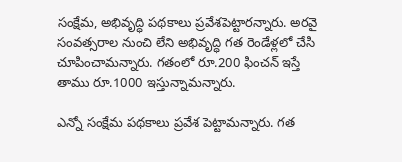సంక్షేమ, అభివృద్ధి పథకాలు ప్రవేశపెట్టారన్నారు. అరవై సంవత్సరాల నుంచి లేని అభివృద్ధి గత రెండేళ్లలో చేసి చూపించామన్నారు. గతంలో రూ.200 ఫించన్ ఇస్తే తాము రూ.1000 ఇస్తున్నామన్నారు.

ఎన్నో సంక్షేమ పథకాలు ప్రవేశ పెట్టామన్నారు. గత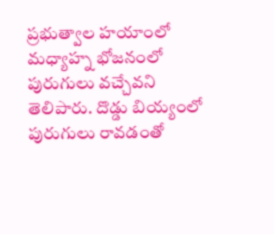ప్రభుత్వాల హయాంలో మధ్యాహ్న భోజనంలో పురుగులు వచ్చేవని తెలిపారు. దొడ్డు బియ్యంలో పురుగులు రావడంతో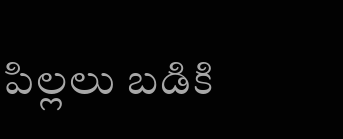పిల్లలు బడికి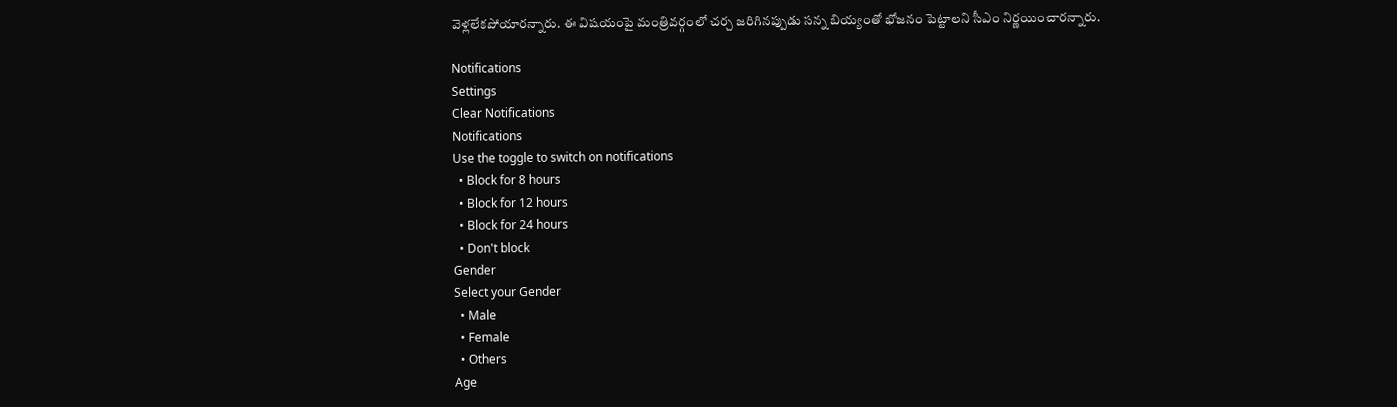వెళ్లలేకపోయారన్నారు. ఈ విషయంపై మంత్రివర్గంలో చర్చ జరిగినప్పుడు సన్న బియ్యంతో భోజనం పెట్టాలని సీఎం నిర్ణయించారన్నారు.

Notifications
Settings
Clear Notifications
Notifications
Use the toggle to switch on notifications
  • Block for 8 hours
  • Block for 12 hours
  • Block for 24 hours
  • Don't block
Gender
Select your Gender
  • Male
  • Female
  • Others
Age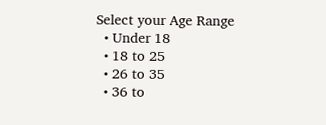Select your Age Range
  • Under 18
  • 18 to 25
  • 26 to 35
  • 36 to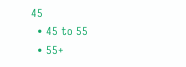45
  • 45 to 55
  • 55+